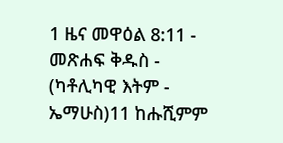1 ዜና መዋዕል 8:11 - መጽሐፍ ቅዱስ - (ካቶሊካዊ እትም - ኤማሁስ)11 ከሑሺምም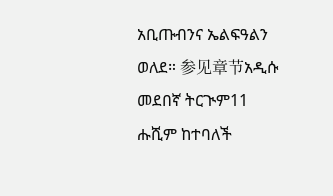አቢጡብንና ኤልፍዓልን ወለደ። 参见章节አዲሱ መደበኛ ትርጒም11 ሑሺም ከተባለች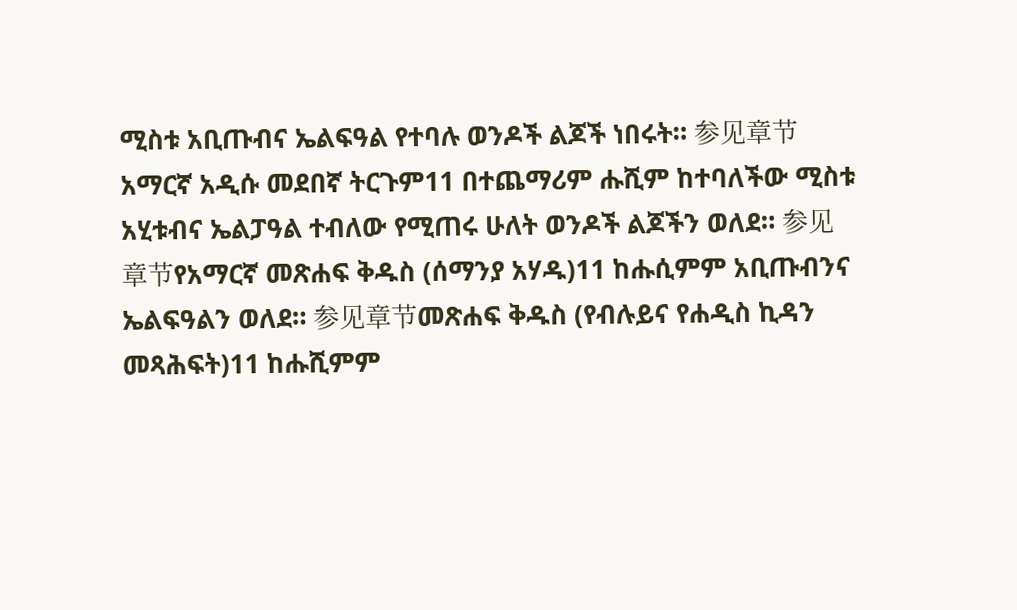ሚስቱ አቢጡብና ኤልፍዓል የተባሉ ወንዶች ልጆች ነበሩት። 参见章节አማርኛ አዲሱ መደበኛ ትርጉም11 በተጨማሪም ሑሺም ከተባለችው ሚስቱ አሂቱብና ኤልፓዓል ተብለው የሚጠሩ ሁለት ወንዶች ልጆችን ወለደ። 参见章节የአማርኛ መጽሐፍ ቅዱስ (ሰማንያ አሃዱ)11 ከሑሲምም አቢጡብንና ኤልፍዓልን ወለደ። 参见章节መጽሐፍ ቅዱስ (የብሉይና የሐዲስ ኪዳን መጻሕፍት)11 ከሑሺምም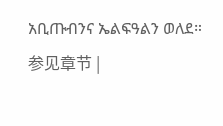አቢጡብንና ኤልፍዓልን ወለደ። 参见章节 |